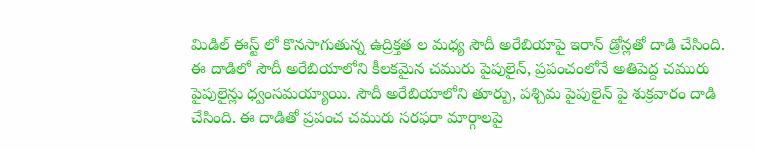మిడిల్ ఈస్ట్ లో కొనసాగుతున్న ఉద్రిక్తత ల మధ్య సౌదీ అరేబియాపై ఇరాన్ డ్రోన్లతో దాడి చేసింది. ఈ దాడిలో సౌదీ అరేబియాలోని కీలకమైన చమురు పైపులైన్, ప్రపంచంలోనే అతిపెద్ద చమురు పైపులైన్లు ధ్వంసమయ్యాయి. సౌదీ అరేబియాలోని తూర్పు, పశ్చిమ పైపులైన్ పై శుక్రవారం దాడి చేసింది. ఈ దాడితో ప్రపంచ చమురు సరఫరా మార్గాలపై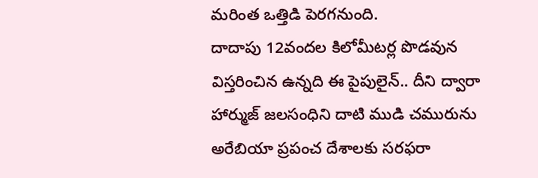మరింత ఒత్తిడి పెరగనుంది.
దాదాపు 12వందల కిలోమీటర్ల పొడవున విస్తరించిన ఉన్నది ఈ పైపులైన్.. దీని ద్వారా హార్ముజ్ జలసంధిని దాటి ముడి చమురును అరేబియా ప్రపంచ దేశాలకు సరఫరా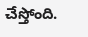చేస్తోంది.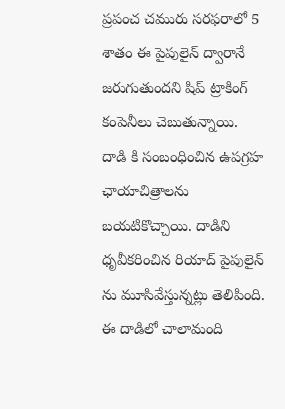ప్రపంచ చమురు సరఫరాలో 5 శాతం ఈ పైపులైన్ ద్వారానే జరుగుతుందని షిప్ ట్రాకింగ్ కంపెనీలు చెబుతున్నాయి.
దాడి కి సంబంధించిన ఉపగ్రహ ఛాయాచిత్రాలను బయటికొచ్చాయి. దాడిని ధృవీకరించిన రియాద్ పైపులైన్ ను మూసివేస్తున్నట్లు తెలిపింది. ఈ దాడిలో చాలామంది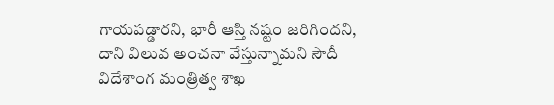గాయపడ్డారని, భారీ ఆస్తి నష్టం జరిగిందని, దాని విలువ అంచనా వేస్తున్నామని సౌదీ విదేశాంగ మంత్రిత్వ శాఖ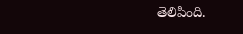తెలిపింది.